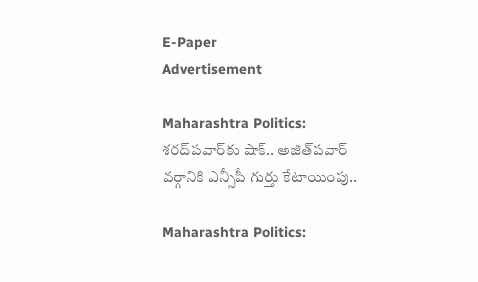E-Paper
Advertisement

Maharashtra Politics: శరద్‌పవార్‌కు షాక్.. అజిత్‌పవార్ వర్గానికి ఎన్సీపీ గుర్తు కేటాయింపు..

Maharashtra Politics: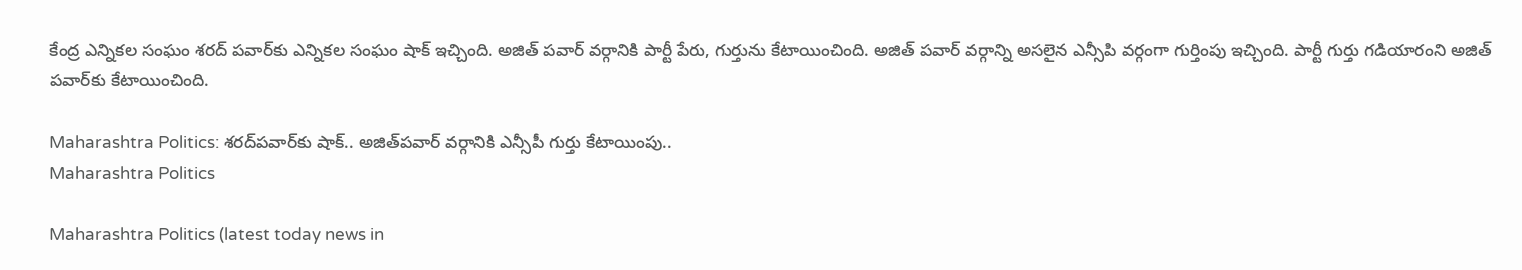కేంద్ర ఎన్నికల సంఘం శరద్ పవార్‌కు ఎన్నికల సంఘం షాక్ ఇచ్చింది. అజిత్ పవార్ వర్గానికి పార్టీ పేరు, గుర్తును కేటాయించింది. అజిత్ పవార్ వర్గాన్ని అసలైన ఎన్సీపి వర్గంగా గుర్తింపు ఇచ్చింది. పార్టీ గుర్తు గడియారంని అజిత్ పవార్‌కు కేటాయించింది.

Maharashtra Politics: శరద్‌పవార్‌కు షాక్.. అజిత్‌పవార్ వర్గానికి ఎన్సీపీ గుర్తు కేటాయింపు..
Maharashtra Politics

Maharashtra Politics (latest today news in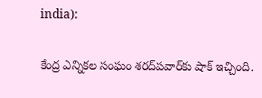india):

కేంద్ర ఎన్నికల సంఘం శరద్‌పవార్‌కు షాక్ ఇచ్చింది.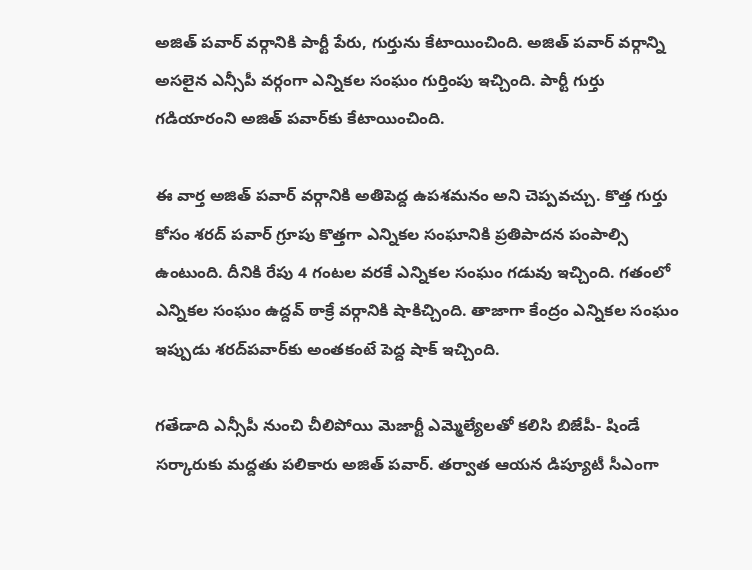అజిత్ పవార్ వర్గానికి పార్టీ పేరు, గుర్తును కేటాయించింది. అజిత్ పవార్ వర్గాన్ని అసలైన ఎన్సీపీ వర్గంగా ఎన్నికల సంఘం గుర్తింపు ఇచ్చింది. పార్టీ గుర్తు గడియారంని అజిత్ పవార్‌కు కేటాయించింది.

ఈ వార్త అజిత్‌ పవార్‌ వర్గానికి అతిపెద్ద ఉపశమనం అని చెప్పవచ్చు. కొత్త గుర్తు కోసం శరద్ పవార్ గ్రూపు కొత్తగా ఎన్నికల సంఘానికి ప్రతిపాదన పంపాల్సి ఉంటుంది. దీనికి రేపు 4 గంటల వరకే ఎన్నికల సంఘం గడువు ఇచ్చింది. గతంలో ఎన్నికల సంఘం ఉద్దవ్‌ ఠాక్రే వర్గానికి షాకిచ్చింది. తాజాగా కేంద్రం ఎన్నికల సంఘం ఇప్పుడు శరద్‌పవార్‌కు అంతకంటే పెద్ద షాక్ ఇచ్చింది.

గతేడాది ఎన్సీపీ నుంచి చీలిపోయి మెజార్టీ ఎమ్మెల్యేలతో కలిసి బిజేపీ- షిండే సర్కారుకు మద్దతు పలికారు అజిత్‌ పవార్‌. తర్వాత ఆయన డిప్యూటీ సీఎంగా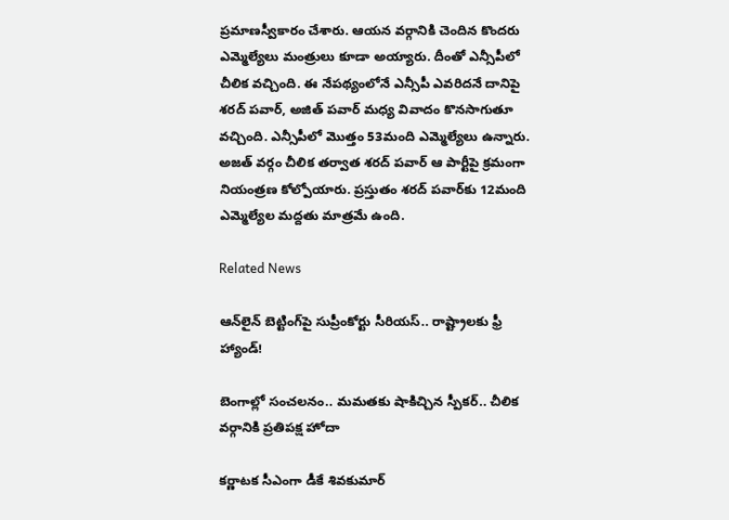ప్రమాణస్వీకారం చేశారు. ఆయన వర్గానికి చెందిన కొందరు ఎమ్మెల్యేలు మంత్రులు కూడా అయ్యారు. దీంతో ఎన్సీపీలో చీలిక వచ్చింది. ఈ నేపథ్యంలోనే ఎన్సీపీ ఎవరిదనే దానిపై శరద్‌ పవార్‌, అజిత్‌ పవార్‌ మధ్య వివాదం కొనసాగుతూ వచ్చింది. ఎన్సీపీలో మొత్తం 53మంది ఎమ్మెల్యేలు ఉన్నారు. అజత్‌ వర్గం చీలిక తర్వాత శరద్‌ పవార్‌ ఆ పార్టీపై క్రమంగా నియంత్రణ కోల్పోయారు. ప్రస్తుతం శరద్ పవార్‌కు 12మంది ఎమ్మెల్యేల మద్దతు మాత్రమే ఉంది.

Related News

ఆన్‌లైన్ బెట్టింగ్‌పై సుప్రీంకోర్టు సీరియస్.. రాష్ట్రాలకు ఫ్రీ హ్యాండ్!

బెంగాల్లో సంచలనం.. మమతకు షాకిచ్చిన స్పీకర్.. చీలిక వర్గానికి ప్రతిపక్ష హోదా

కర్ణాటక సీఎంగా డీకే శివకుమార్‌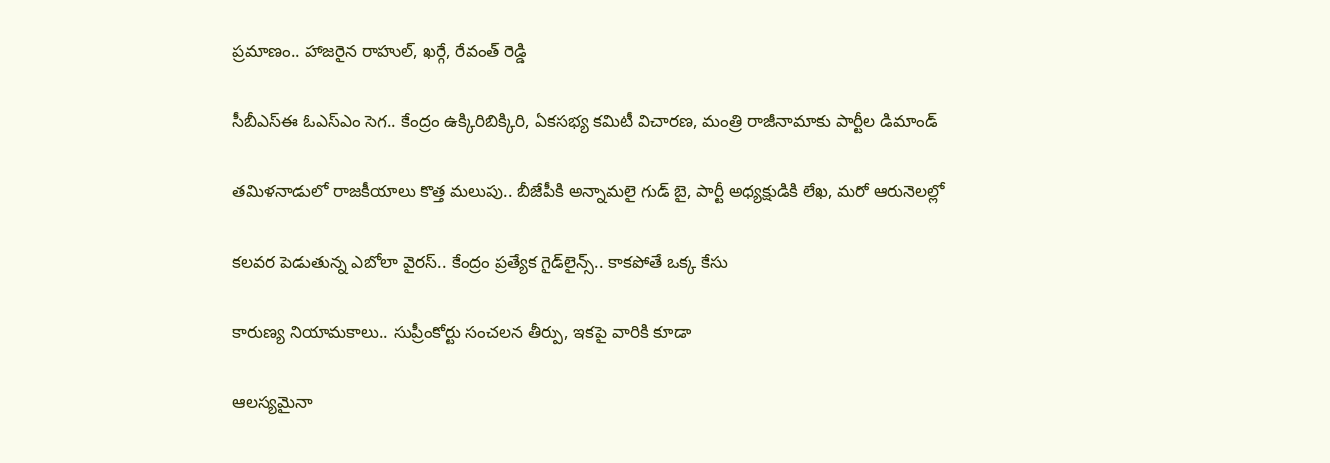ప్రమాణం.. హాజరైన రాహుల్, ఖర్గే, రేవంత్ రెడ్డి

సీబీఎస్ఈ ఓఎస్ఎం సెగ.. కేంద్రం ఉక్కిరిబిక్కిరి, ఏకసభ్య కమిటీ విచారణ, మంత్రి రాజీనామాకు పార్టీల డిమాండ్

తమిళనాడులో రాజకీయాలు కొత్త మలుపు.. బీజేపీకి అన్నామలై గుడ్ బై, పార్టీ అధ్యక్షుడికి లేఖ, మరో ఆరునెలల్లో

కలవర పెడుతున్న ఎబోలా వైరస్.. కేంద్రం ప్రత్యేక గైడ్‌లైన్స్.. కాకపోతే ఒక్క కేసు

కారుణ్య నియామకాలు.. సుప్రీంకోర్టు సంచలన తీర్పు, ఇకపై వారికి కూడా

ఆలస్యమైనా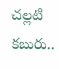చల్లటి కబురు..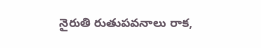నైరుతి రుతుపవనాలు రాక,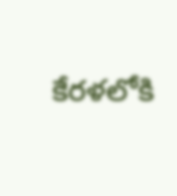కేరళలోకి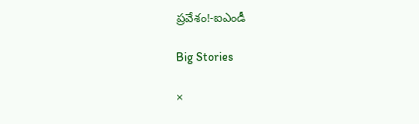ప్రవేశం!-ఐఎండీ

Big Stories

×